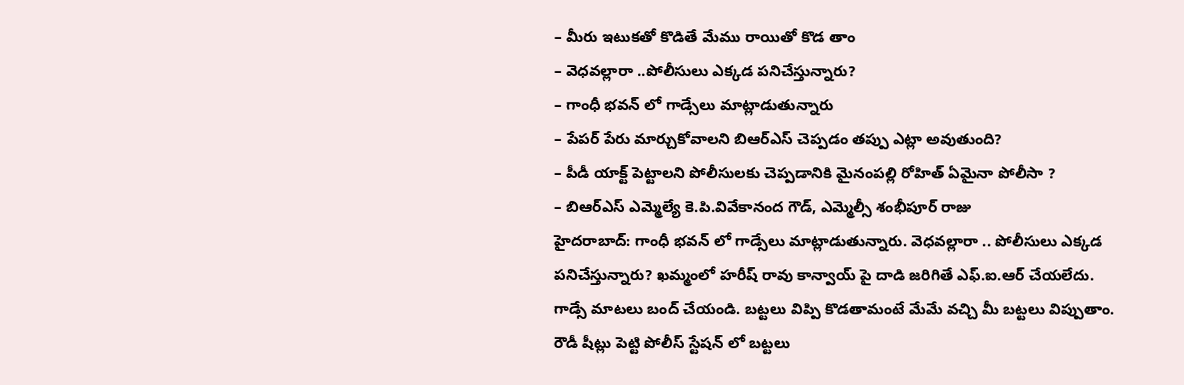– మీరు ఇటుకతో కొడితే మేము రాయితో కొడ తాం
– వెధవల్లారా ..పోలీసులు ఎక్కడ పనిచేస్తున్నారు?
– గాంధీ భవన్ లో గాడ్సేలు మాట్లాడుతున్నారు
– పేపర్ పేరు మార్చుకోవాలని బిఆర్ఎస్ చెప్పడం తప్పు ఎట్లా అవుతుంది?
– పీడీ యాక్ట్ పెట్టాలని పోలీసులకు చెప్పడానికి మైనంపల్లి రోహిత్ ఏమైనా పోలీసా ?
– బిఆర్ఎస్ ఎమ్మెల్యే కె.పి.వివేకానంద గౌడ్, ఎమ్మెల్సీ శంభీపూర్ రాజు
హైదరాబాద్: గాంధీ భవన్ లో గాడ్సేలు మాట్లాడుతున్నారు. వెధవల్లారా .. పోలీసులు ఎక్కడ పనిచేస్తున్నారు? ఖమ్మంలో హరీష్ రావు కాన్వాయ్ పై దాడి జరిగితే ఎఫ్.ఐ.ఆర్ చేయలేదు. గాడ్సే మాటలు బంద్ చేయండి. బట్టలు విప్పి కొడతామంటే మేమే వచ్చి మీ బట్టలు విప్పుతాం. రౌడీ షీట్లు పెట్టి పోలీస్ స్టేషన్ లో బట్టలు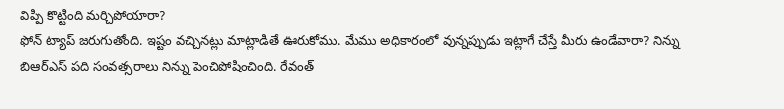విప్పి కొట్టింది మర్చిపోయారా?
ఫోన్ ట్యాప్ జరుగుతోంది. ఇష్టం వచ్చినట్లు మాట్లాడితే ఊరుకోము. మేము అధికారంలో వున్నప్పుడు ఇట్లాగే చేస్తే మీరు ఉండేవారా? నిన్ను బిఆర్ఎస్ పది సంవత్సరాలు నిన్ను పెంచిపోషించింది. రేవంత్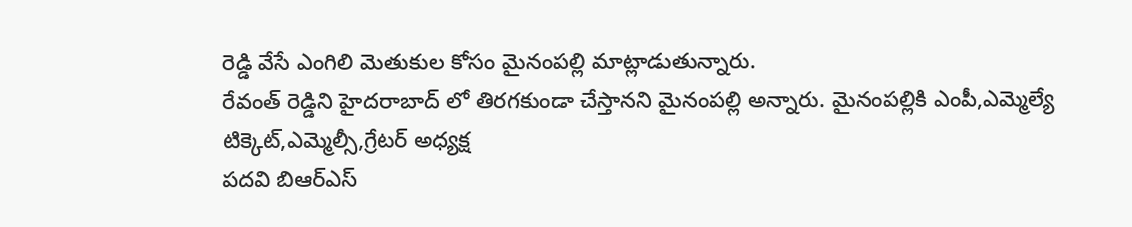రెడ్డి వేసే ఎంగిలి మెతుకుల కోసం మైనంపల్లి మాట్లాడుతున్నారు.
రేవంత్ రెడ్డిని హైదరాబాద్ లో తిరగకుండా చేస్తానని మైనంపల్లి అన్నారు. మైనంపల్లికి ఎంపీ,ఎమ్మెల్యే టిక్కెట్,ఎమ్మెల్సీ,గ్రేటర్ అధ్యక్ష
పదవి బిఆర్ఎస్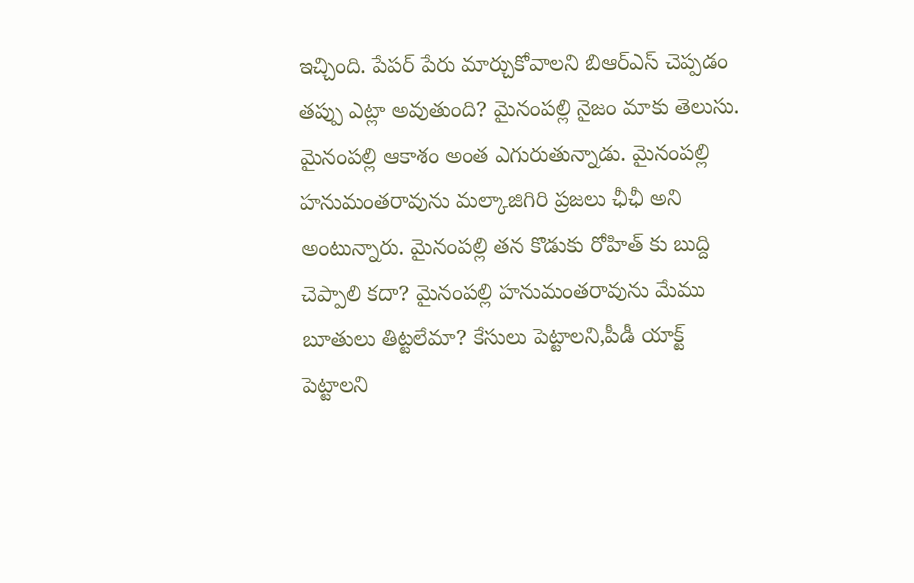ఇచ్చింది. పేపర్ పేరు మార్చుకోవాలని బిఆర్ఎస్ చెప్పడం తప్పు ఎట్లా అవుతుంది? మైనంపల్లి నైజం మాకు తెలుసు.
మైనంపల్లి ఆకాశం అంత ఎగురుతున్నాడు. మైనంపల్లి హనుమంతరావును మల్కాజిగిరి ప్రజలు ఛీఛీ అని అంటున్నారు. మైనంపల్లి తన కొడుకు రోహిత్ కు బుద్ది చెప్పాలి కదా? మైనంపల్లి హనుమంతరావును మేము బూతులు తిట్టలేమా? కేసులు పెట్టాలని,పీడీ యాక్ట్ పెట్టాలని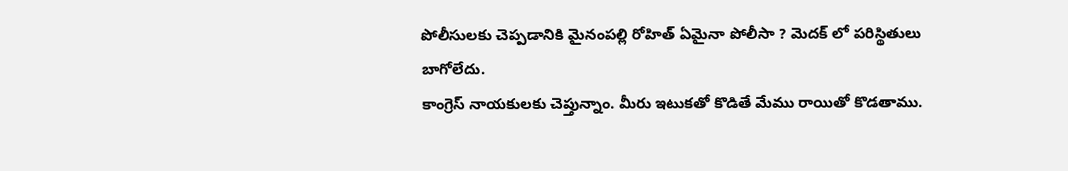పోలీసులకు చెప్పడానికి మైనంపల్లి రోహిత్ ఏమైనా పోలీసా ? మెదక్ లో పరిస్థితులు బాగోలేదు.
కాంగ్రెస్ నాయకులకు చెప్తున్నాం. మీరు ఇటుకతో కొడితే మేము రాయితో కొడతాము.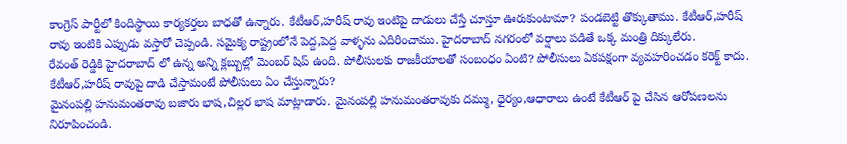కాంగ్రెస్ పార్టీలో కిందిస్థాయి కార్యకర్తలు బాధతో ఉన్నారు. కేటీఆర్,హరీష్ రావు ఇంటిపై దాడులు చేస్తే చూస్తూ ఊరుకుంటామా? పండబెట్టి తొక్కుతాము. కేటీఆర్,హరీష్ రావు ఇంటికి ఎప్పుడు వస్తారో చెప్పండి. సమైక్య రాష్ట్రంలోనే పెద్ద,పెద్ద వాళ్ళను ఎదిరించాము. హైదరాబాద్ నగరంలో వర్షాలు పడితే ఒక్క మంత్రి దిక్కులేరు.
రేవంత్ రెడ్డికి హైదరాబాద్ లో ఉన్న అన్ని క్లబ్బుల్లో మెంబర్ షిప్ ఉంది. పోలీసులకు రాజకీయాలతో సంబంధం ఏంటి? పోలీసులు ఏకపక్షంగా వ్యవహరించడం కరెక్ట్ కాదు. కేటీఆర్,హరీష్ రావుపై దాడి చేస్తామంటే పోలీసులు ఏం చేస్తున్నారు?
మైనంపల్లి హనుమంతరావు బజారు భాష,చిల్లర భాష మాట్లాడారు. మైనంపల్లి హనుమంతరావుకు దమ్ము, ధైర్యం,ఆధారాలు ఉంటే కేటీఆర్ పై చేసిన ఆరోపణలను నిరూపించండి.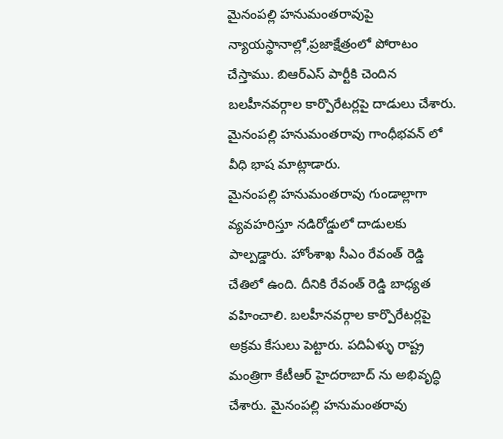మైనంపల్లి హనుమంతరావుపై న్యాయస్థానాల్లో,ప్రజాక్షేత్రంలో పోరాటం చేస్తాము. బిఆర్ఎస్ పార్టీకి చెందిన బలహీనవర్గాల కార్పొరేటర్లపై దాడులు చేశారు. మైనంపల్లి హనుమంతరావు గాంధీభవన్ లో వీధి భాష మాట్లాడారు.
మైనంపల్లి హనుమంతరావు గుండాల్లాగా వ్యవహరిస్తూ నడిరోడ్డులో దాడులకు పాల్పడ్డారు. హోంశాఖ సీఎం రేవంత్ రెడ్డి చేతిలో ఉంది. దీనికి రేవంత్ రెడ్డి బాధ్యత వహించాలి. బలహీనవర్గాల కార్పొరేటర్లపై అక్రమ కేసులు పెట్టారు. పదిఏళ్ళు రాష్ట్ర మంత్రిగా కేటీఆర్ హైదరాబాద్ ను అభివృద్ధి చేశారు. మైనంపల్లి హనుమంతరావు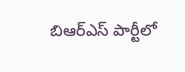బిఆర్ఎస్ పార్టీలో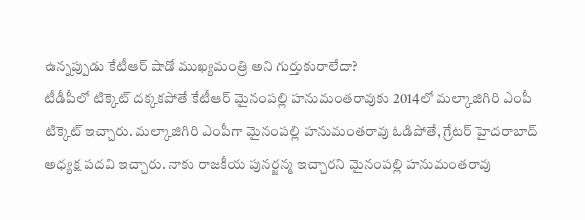ఉన్నప్పుడు కేటీఆర్ షాడో ముఖ్యమంత్రి అని గుర్తుకురాలేదా?
టీడీపీలో టిక్కెట్ దక్కకపోతే కేటీఆర్ మైనంపల్లి హనుమంతరావుకు 2014లో మల్కాజిగిరి ఎంపీ టిక్కెట్ ఇచ్చారు. మల్కాజిగిరి ఎంపీగా మైనంపల్లి హనుమంతరావు ఓడిపోతే, గ్రేటర్ హైదరాబాద్ అధ్యక్ష పదవి ఇచ్చారు. నాకు రాజకీయ పునర్జన్మ ఇచ్చారని మైనంపల్లి హనుమంతరావు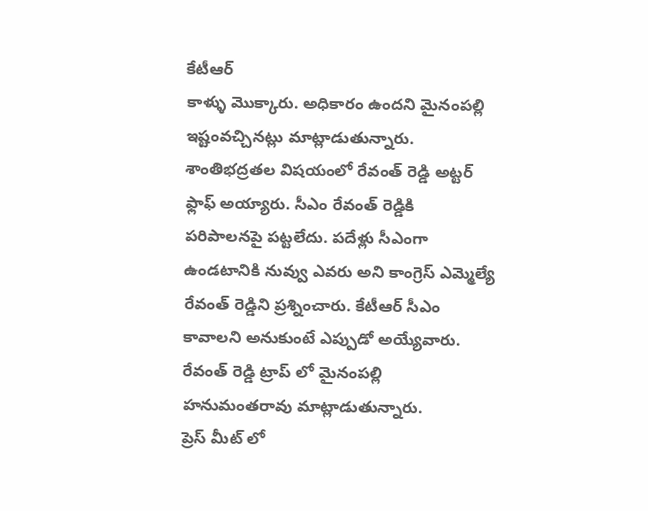కేటీఆర్
కాళ్ళు మొక్కారు. అధికారం ఉందని మైనంపల్లి ఇష్టంవచ్చినట్లు మాట్లాడుతున్నారు.
శాంతిభద్రతల విషయంలో రేవంత్ రెడ్డి అట్టర్ ఫ్లాఫ్ అయ్యారు. సీఎం రేవంత్ రెడ్డికి పరిపాలనపై పట్టలేదు. పదేళ్లు సీఎంగా ఉండటానికి నువ్వు ఎవరు అని కాంగ్రెస్ ఎమ్మెల్యే రేవంత్ రెడ్డిని ప్రశ్నించారు. కేటీఆర్ సీఎం కావాలని అనుకుంటే ఎప్పుడో అయ్యేవారు. రేవంత్ రెడ్డి ట్రాప్ లో మైనంపల్లి హనుమంతరావు మాట్లాడుతున్నారు.
ప్రెస్ మీట్ లో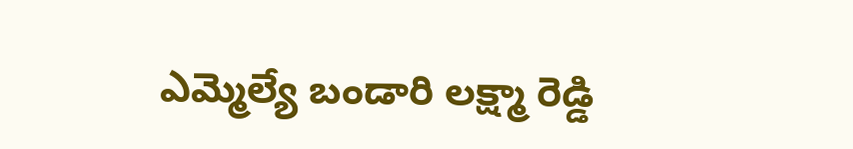ఎమ్మెల్యే బండారి లక్ష్మా రెడ్డి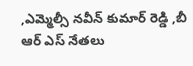,ఎమ్మెల్సీ నవీన్ కుమార్ రెడ్డి ,బీ ఆర్ ఎస్ నేతలు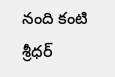నంది కంటి శ్రీధర్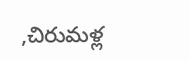,చిరుమళ్ల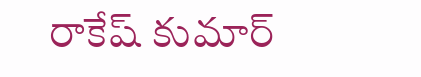రాకేష్ కుమార్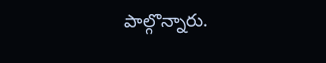పాల్గొన్నారు.